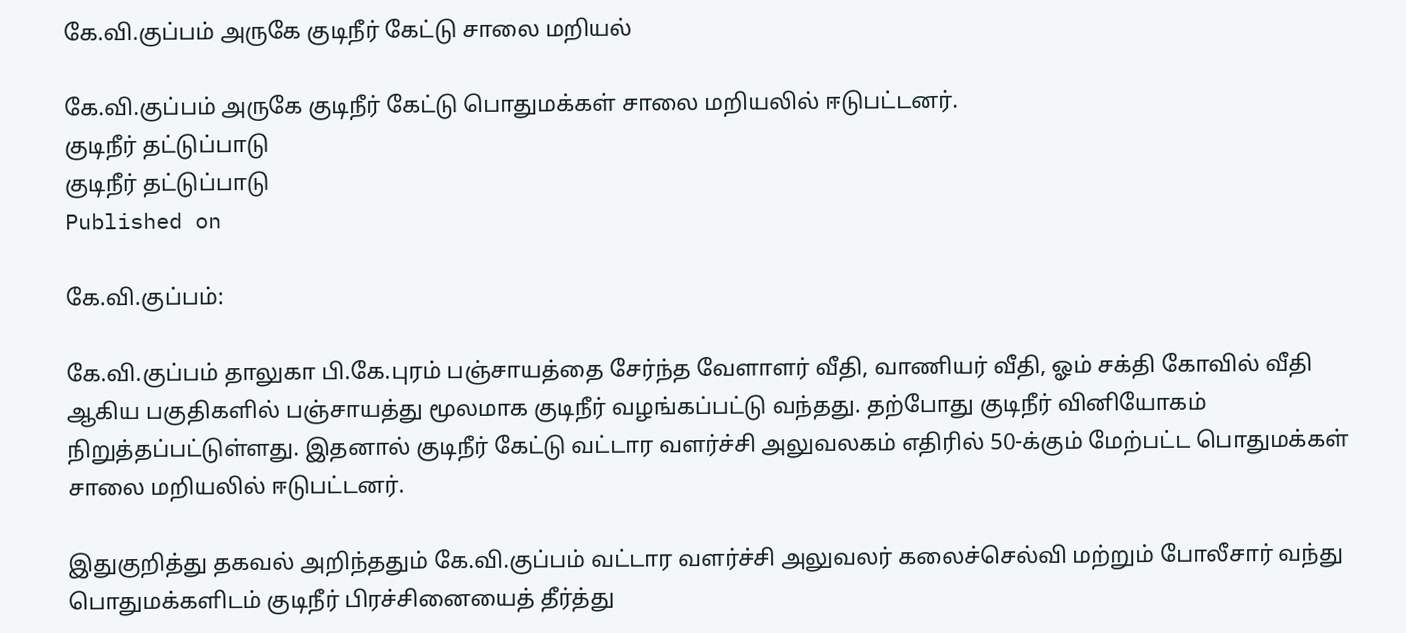கே.வி.குப்பம் அருகே குடிநீர் கேட்டு சாலை மறியல்

கே.வி.குப்பம் அருகே குடிநீர் கேட்டு பொதுமக்கள் சாலை மறியலில் ஈடுபட்டனர்.
குடிநீர் தட்டுப்பாடு
குடிநீர் தட்டுப்பாடு
Published on

கே.வி.குப்பம்:

கே.வி.குப்பம் தாலுகா பி.கே.புரம் பஞ்சாயத்தை சேர்ந்த வேளாளர் வீதி, வாணியர் வீதி, ஓம் சக்தி கோவில் வீதி ஆகிய பகுதிகளில் பஞ்சாயத்து மூலமாக குடிநீர் வழங்கப்பட்டு வந்தது. தற்போது குடிநீர் வினியோகம் நிறுத்தப்பட்டுள்ளது. இதனால் குடிநீர் கேட்டு வட்டார வளர்ச்சி அலுவலகம் எதிரில் 50-க்கும் மேற்பட்ட பொதுமக்கள் சாலை மறியலில் ஈடுபட்டனர்.

இதுகுறித்து தகவல் அறிந்ததும் கே.வி.குப்பம் வட்டார வளர்ச்சி அலுவலர் கலைச்செல்வி மற்றும் போலீசார் வந்து பொதுமக்களிடம் குடிநீர் பிரச்சினையைத் தீர்த்து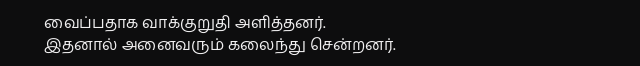வைப்பதாக வாக்குறுதி அளித்தனர். இதனால் அனைவரும் கலைந்து சென்றனர்.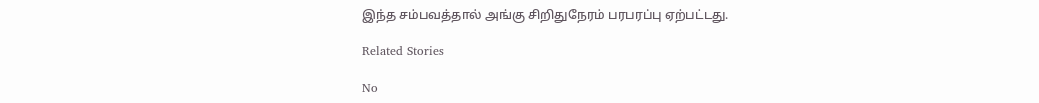இந்த சம்பவத்தால் அங்கு சிறிதுநேரம் பரபரப்பு ஏற்பட்டது.

Related Stories

No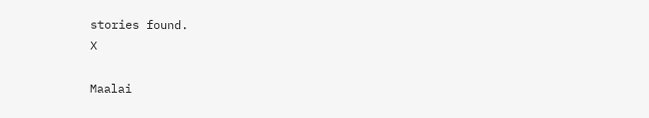stories found.
X

Maalai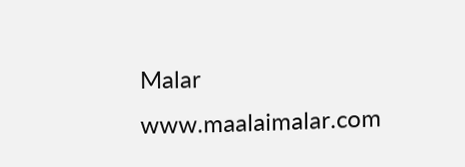Malar
www.maalaimalar.com